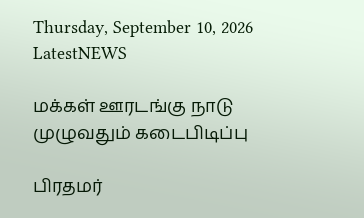Thursday, September 10, 2026
LatestNEWS

மக்கள் ஊரடங்கு நாடு முழுவதும் கடைபிடிப்பு

பிரதமர்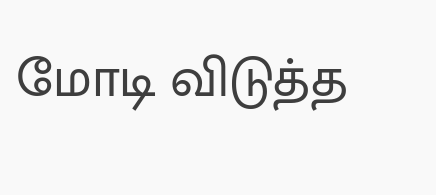மோடி விடுத்த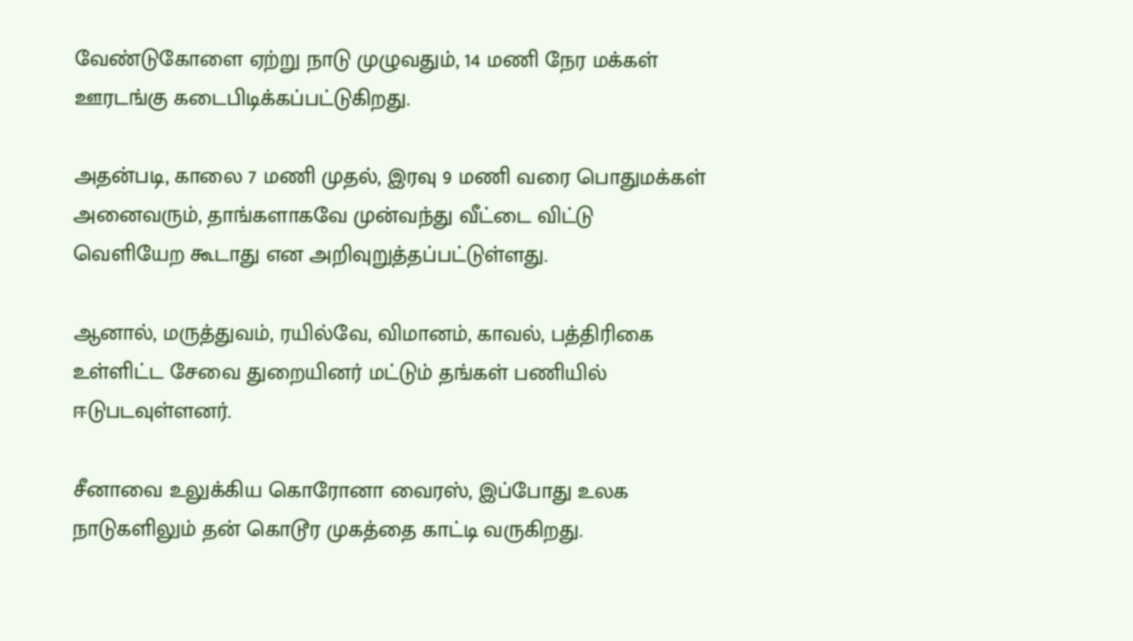வேண்டுகோளை ஏற்று நாடு முழுவதும், 14 மணி நேர மக்கள் ஊரடங்கு கடைபிடிக்கப்பட்டுகிறது.

அதன்படி, காலை 7 மணி முதல், இரவு 9 மணி வரை பொதுமக்கள் அனைவரும், தாங்களாகவே முன்வந்து வீட்டை விட்டு வெளியேற கூடாது என அறிவுறுத்தப்பட்டுள்ளது.

ஆனால், மருத்துவம், ரயில்வே, விமானம், காவல், பத்திரிகை உள்ளிட்ட சேவை துறையினர் மட்டும் தங்கள் பணியில் ஈடுபடவுள்ளனர்.

சீனாவை உலுக்கிய கொரோனா வைரஸ், இப்போது உலக நாடுகளிலும் தன் கொடூர முகத்தை காட்டி வருகிறது.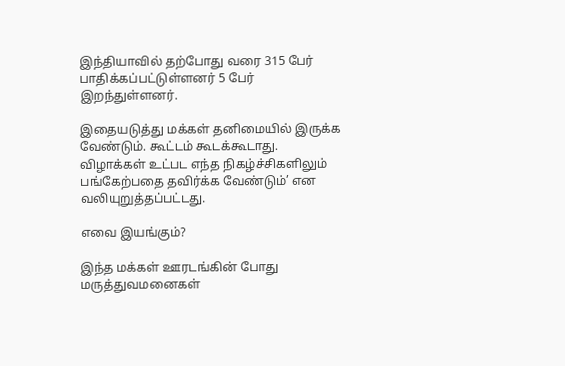இந்தியாவில் தற்போது வரை 315 பேர் பாதிக்கப்பட்டுள்ளனர் 5 பேர் இறந்துள்ளனர்.

இதையடுத்து மக்கள் தனிமையில் இருக்க வேண்டும். கூட்டம் கூடக்கூடாது. விழாக்கள் உட்பட எந்த நிகழ்ச்சிகளிலும் பங்கேற்பதை தவிர்க்க வேண்டும்’ என வலியுறுத்தப்பட்டது.

எவை இயங்கும்?

இந்த மக்கள் ஊரடங்கின் போது மருத்துவமனைகள்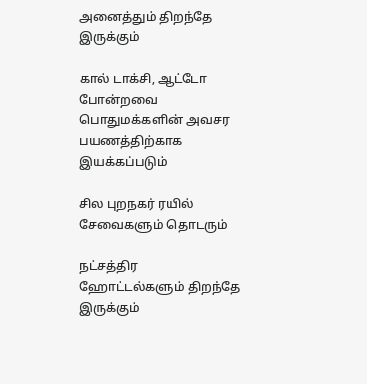அனைத்தும் திறந்தே இருக்கும்

கால் டாக்சி, ஆட்டோ போன்றவை பொதுமக்களின் அவசர பயணத்திற்காக இயக்கப்படும்

சில புறநகர் ரயில் சேவைகளும் தொடரும்

நட்சத்திர ஹோட்டல்களும் திறந்தே இருக்கும்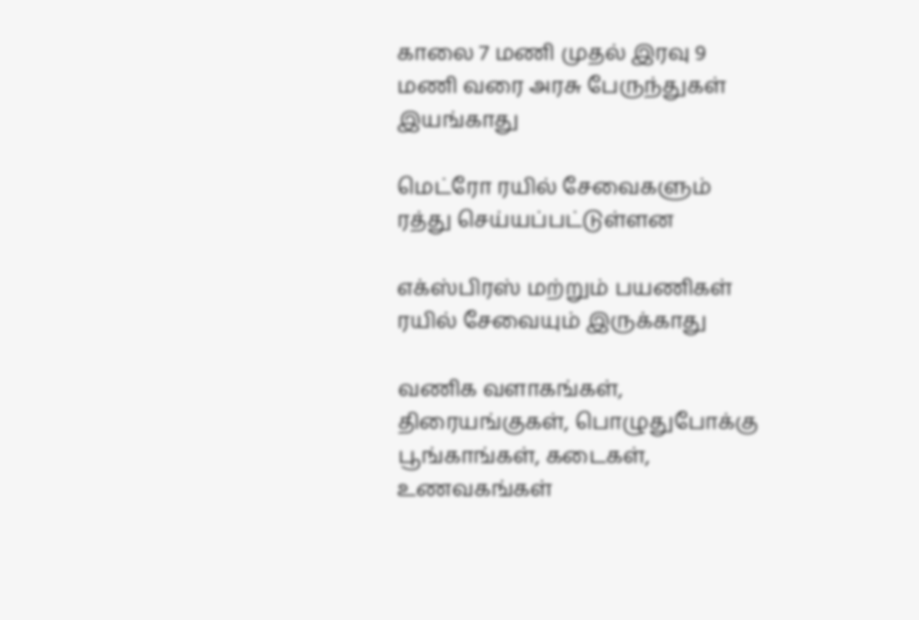காலை 7 மணி முதல் இரவு 9 மணி வரை அரசு பேருந்துகள் இயங்காது

மெட்ரோ ரயில் சேவைகளும் ரத்து செய்யப்பட்டுள்ளன

எக்ஸ்பிரஸ் மற்றும் பயணிகள் ரயில் சேவையும் இருக்காது

வணிக வளாகங்கள், திரையங்குகள், பொழுதுபோக்கு பூங்காங்கள், கடைகள், உணவகங்கள்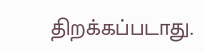திறக்கப்படாது.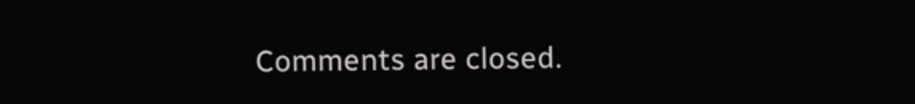Comments are closed.